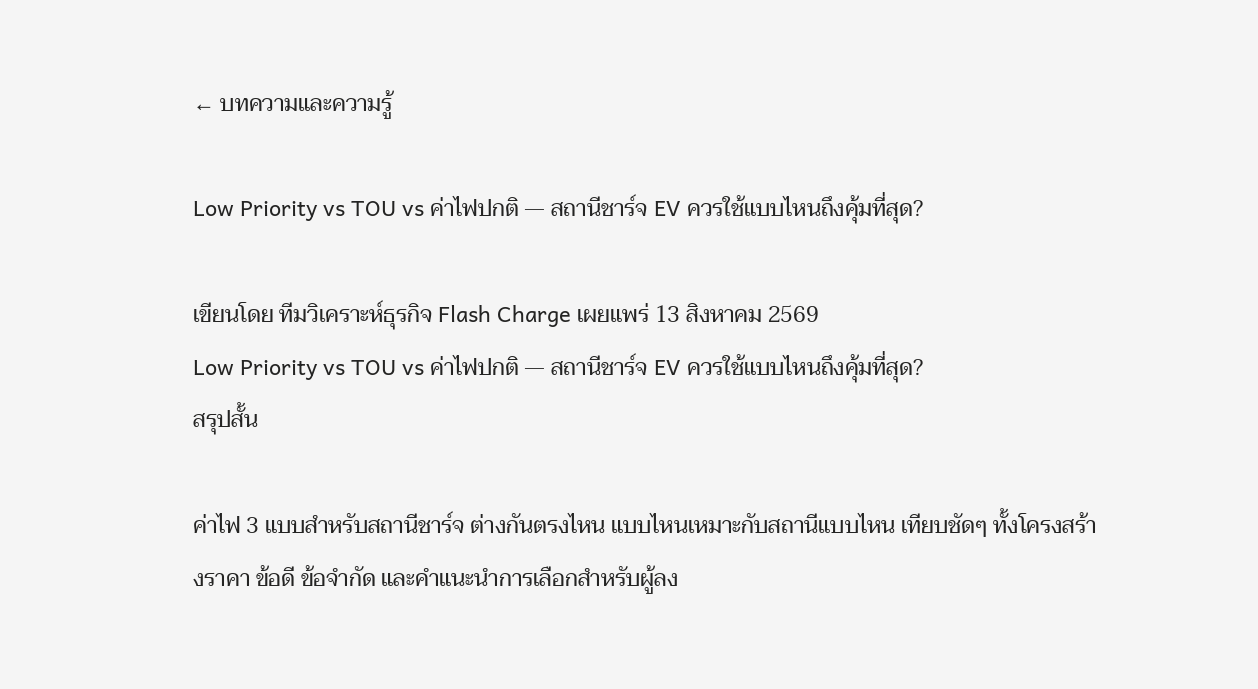← บทความและความรู้

Low Priority vs TOU vs ค่าไฟปกติ — สถานีชาร์จ EV ควรใช้แบบไหนถึงคุ้มที่สุด?

เขียนโดย ทีมวิเคราะห์ธุรกิจ Flash Charge เผยแพร่ 13 สิงหาคม 2569
Low Priority vs TOU vs ค่าไฟปกติ — สถานีชาร์จ EV ควรใช้แบบไหนถึงคุ้มที่สุด?
สรุปสั้น

ค่าไฟ 3 แบบสำหรับสถานีชาร์จ ต่างกันตรงไหน แบบไหนเหมาะกับสถานีแบบไหน เทียบชัดๆ ทั้งโครงสร้างราคา ข้อดี ข้อจำกัด และคำแนะนำการเลือกสำหรับผู้ลง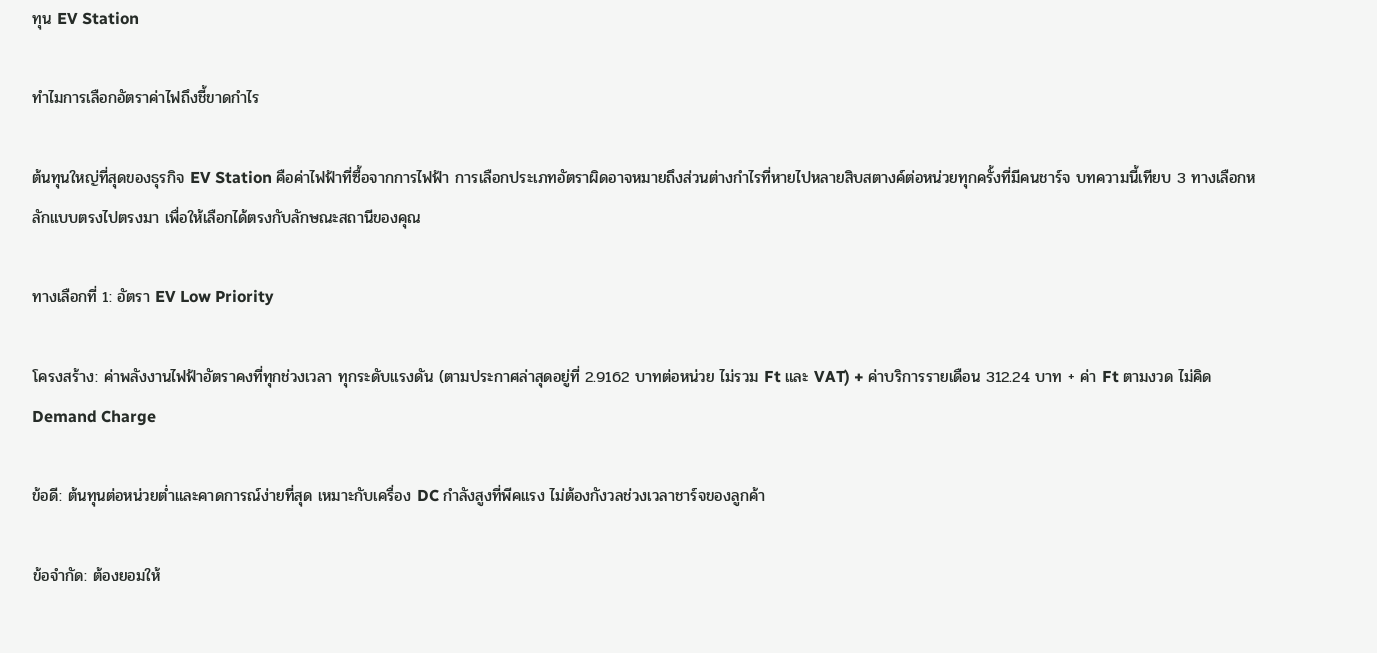ทุน EV Station

ทำไมการเลือกอัตราค่าไฟถึงชี้ขาดกำไร

ต้นทุนใหญ่ที่สุดของธุรกิจ EV Station คือค่าไฟฟ้าที่ซื้อจากการไฟฟ้า การเลือกประเภทอัตราผิดอาจหมายถึงส่วนต่างกำไรที่หายไปหลายสิบสตางค์ต่อหน่วยทุกครั้งที่มีคนชาร์จ บทความนี้เทียบ 3 ทางเลือกหลักแบบตรงไปตรงมา เพื่อให้เลือกได้ตรงกับลักษณะสถานีของคุณ

ทางเลือกที่ 1: อัตรา EV Low Priority

โครงสร้าง: ค่าพลังงานไฟฟ้าอัตราคงที่ทุกช่วงเวลา ทุกระดับแรงดัน (ตามประกาศล่าสุดอยู่ที่ 2.9162 บาทต่อหน่วย ไม่รวม Ft และ VAT) + ค่าบริการรายเดือน 312.24 บาท + ค่า Ft ตามงวด ไม่คิด Demand Charge

ข้อดี: ต้นทุนต่อหน่วยต่ำและคาดการณ์ง่ายที่สุด เหมาะกับเครื่อง DC กำลังสูงที่พีคแรง ไม่ต้องกังวลช่วงเวลาชาร์จของลูกค้า

ข้อจำกัด: ต้องยอมให้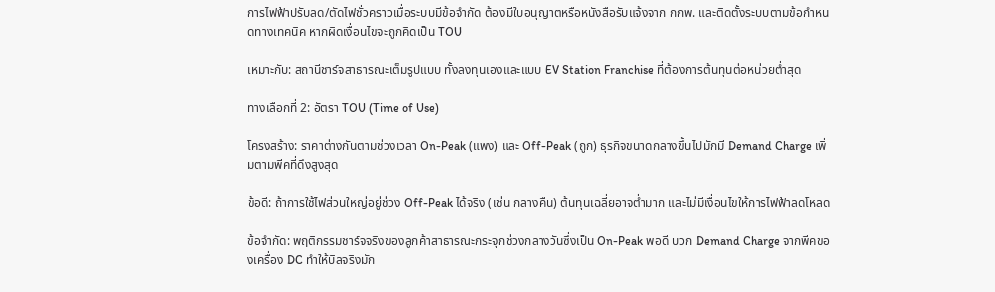การไฟฟ้าปรับลด/ตัดไฟชั่วคราวเมื่อระบบมีข้อจำกัด ต้องมีใบอนุญาตหรือหนังสือรับแจ้งจาก กกพ. และติดตั้งระบบตามข้อกำหนดทางเทคนิค หากผิดเงื่อนไขจะถูกคิดเป็น TOU

เหมาะกับ: สถานีชาร์จสาธารณะเต็มรูปแบบ ทั้งลงทุนเองและแบบ EV Station Franchise ที่ต้องการต้นทุนต่อหน่วยต่ำสุด

ทางเลือกที่ 2: อัตรา TOU (Time of Use)

โครงสร้าง: ราคาต่างกันตามช่วงเวลา On-Peak (แพง) และ Off-Peak (ถูก) ธุรกิจขนาดกลางขึ้นไปมักมี Demand Charge เพิ่มตามพีคที่ดึงสูงสุด

ข้อดี: ถ้าการใช้ไฟส่วนใหญ่อยู่ช่วง Off-Peak ได้จริง (เช่น กลางคืน) ต้นทุนเฉลี่ยอาจต่ำมาก และไม่มีเงื่อนไขให้การไฟฟ้าลดโหลด

ข้อจำกัด: พฤติกรรมชาร์จจริงของลูกค้าสาธารณะกระจุกช่วงกลางวันซึ่งเป็น On-Peak พอดี บวก Demand Charge จากพีคของเครื่อง DC ทำให้บิลจริงมัก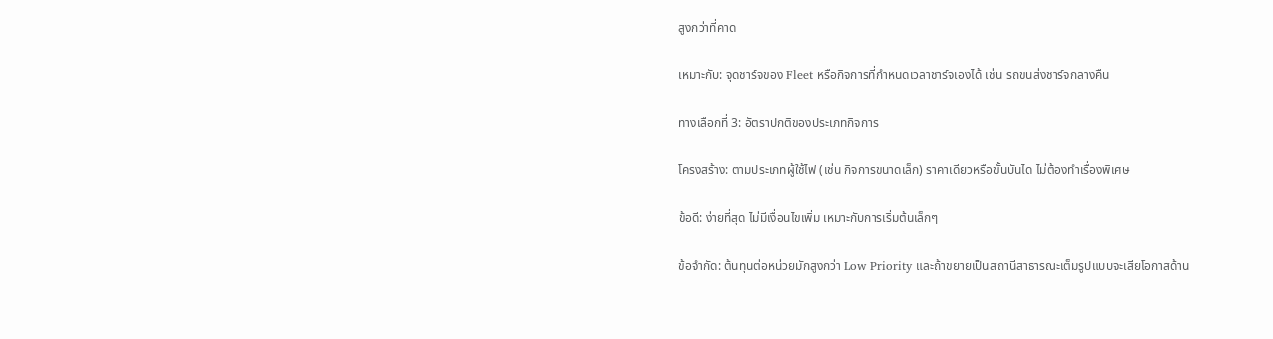สูงกว่าที่คาด

เหมาะกับ: จุดชาร์จของ Fleet หรือกิจการที่กำหนดเวลาชาร์จเองได้ เช่น รถขนส่งชาร์จกลางคืน

ทางเลือกที่ 3: อัตราปกติของประเภทกิจการ

โครงสร้าง: ตามประเภทผู้ใช้ไฟ (เช่น กิจการขนาดเล็ก) ราคาเดียวหรือขั้นบันได ไม่ต้องทำเรื่องพิเศษ

ข้อดี: ง่ายที่สุด ไม่มีเงื่อนไขเพิ่ม เหมาะกับการเริ่มต้นเล็กๆ

ข้อจำกัด: ต้นทุนต่อหน่วยมักสูงกว่า Low Priority และถ้าขยายเป็นสถานีสาธารณะเต็มรูปแบบจะเสียโอกาสด้าน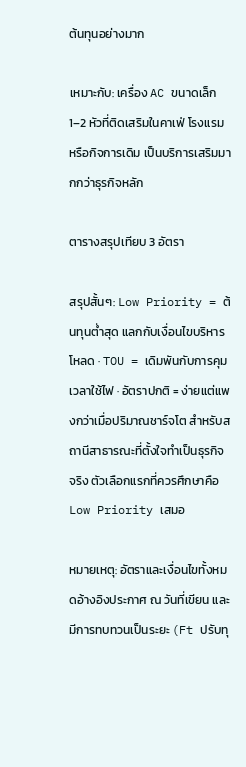ต้นทุนอย่างมาก

เหมาะกับ: เครื่อง AC ขนาดเล็ก 1–2 หัวที่ติดเสริมในคาเฟ่ โรงแรม หรือกิจการเดิม เป็นบริการเสริมมากกว่าธุรกิจหลัก

ตารางสรุปเทียบ 3 อัตรา

สรุปสั้นๆ: Low Priority = ต้นทุนต่ำสุด แลกกับเงื่อนไขบริหารโหลด · TOU = เดิมพันกับการคุมเวลาใช้ไฟ · อัตราปกติ = ง่ายแต่แพงกว่าเมื่อปริมาณชาร์จโต สำหรับสถานีสาธารณะที่ตั้งใจทำเป็นธุรกิจจริง ตัวเลือกแรกที่ควรศึกษาคือ Low Priority เสมอ

หมายเหตุ: อัตราและเงื่อนไขทั้งหมดอ้างอิงประกาศ ณ วันที่เขียน และมีการทบทวนเป็นระยะ (Ft ปรับทุ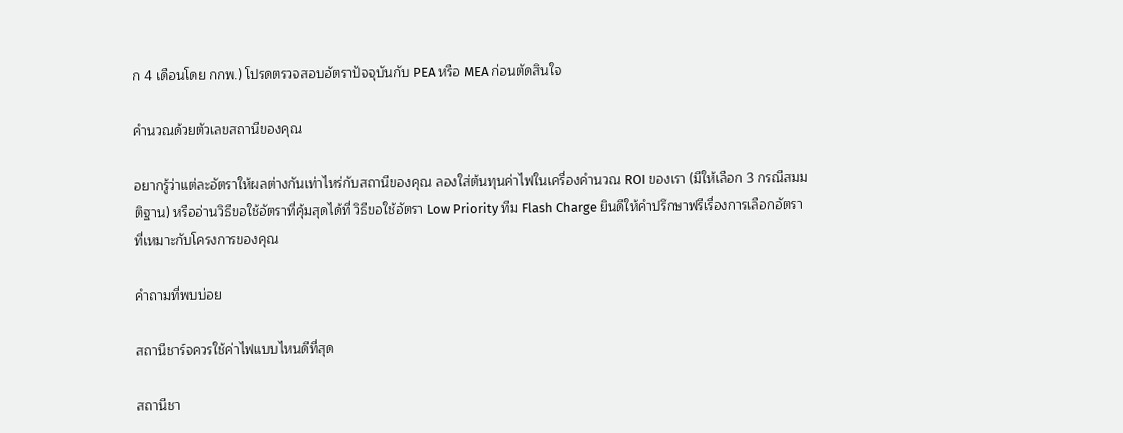ก 4 เดือนโดย กกพ.) โปรดตรวจสอบอัตราปัจจุบันกับ PEA หรือ MEA ก่อนตัดสินใจ

คำนวณด้วยตัวเลขสถานีของคุณ

อยากรู้ว่าแต่ละอัตราให้ผลต่างกันเท่าไหร่กับสถานีของคุณ ลองใส่ต้นทุนค่าไฟในเครื่องคำนวณ ROI ของเรา (มีให้เลือก 3 กรณีสมมติฐาน) หรืออ่านวิธีขอใช้อัตราที่คุ้มสุดได้ที่ วิธีขอใช้อัตรา Low Priority ทีม Flash Charge ยินดีให้คำปรึกษาฟรีเรื่องการเลือกอัตราที่เหมาะกับโครงการของคุณ

คำถามที่พบบ่อย

สถานีชาร์จควรใช้ค่าไฟแบบไหนดีที่สุด

สถานีชา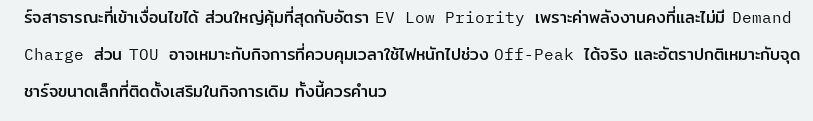ร์จสาธารณะที่เข้าเงื่อนไขได้ ส่วนใหญ่คุ้มที่สุดกับอัตรา EV Low Priority เพราะค่าพลังงานคงที่และไม่มี Demand Charge ส่วน TOU อาจเหมาะกับกิจการที่ควบคุมเวลาใช้ไฟหนักไปช่วง Off-Peak ได้จริง และอัตราปกติเหมาะกับจุดชาร์จขนาดเล็กที่ติดตั้งเสริมในกิจการเดิม ทั้งนี้ควรคำนว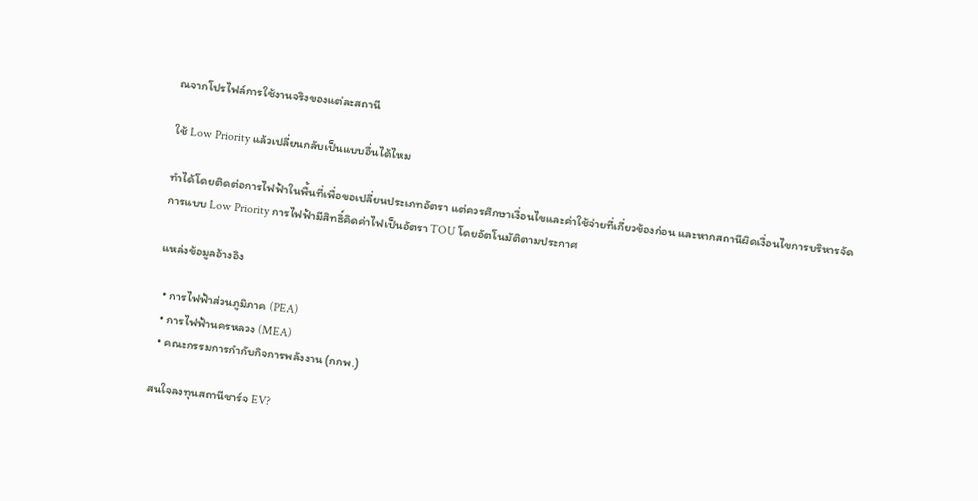ณจากโปรไฟล์การใช้งานจริงของแต่ละสถานี

ใช้ Low Priority แล้วเปลี่ยนกลับเป็นแบบอื่นได้ไหม

ทำได้โดยติดต่อการไฟฟ้าในพื้นที่เพื่อขอเปลี่ยนประเภทอัตรา แต่ควรศึกษาเงื่อนไขและค่าใช้จ่ายที่เกี่ยวข้องก่อน และหากสถานีผิดเงื่อนไขการบริหารจัดการแบบ Low Priority การไฟฟ้ามีสิทธิ์คิดค่าไฟเป็นอัตรา TOU โดยอัตโนมัติตามประกาศ

แหล่งข้อมูลอ้างอิง

  • การไฟฟ้าส่วนภูมิภาค (PEA)
  • การไฟฟ้านครหลวง (MEA)
  • คณะกรรมการกำกับกิจการพลังงาน (กกพ.)

สนใจลงทุนสถานีชาร์จ EV?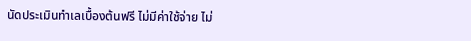นัดประเมินทำเลเบื้องต้นฟรี ไม่มีค่าใช้จ่าย ไม่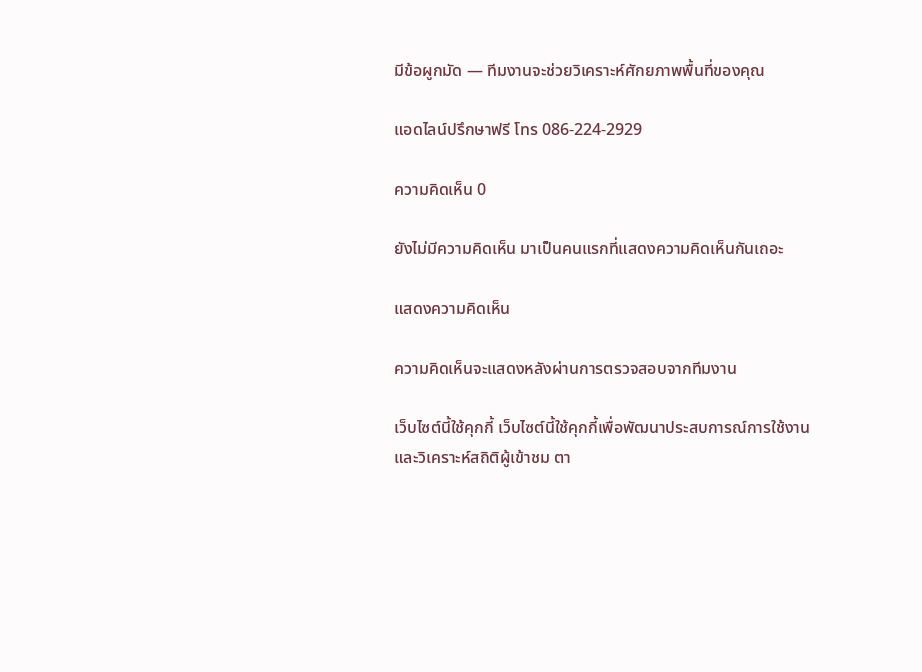มีข้อผูกมัด — ทีมงานจะช่วยวิเคราะห์ศักยภาพพื้นที่ของคุณ

แอดไลน์ปรึกษาฟรี โทร 086-224-2929

ความคิดเห็น 0

ยังไม่มีความคิดเห็น มาเป็นคนแรกที่แสดงความคิดเห็นกันเถอะ

แสดงความคิดเห็น

ความคิดเห็นจะแสดงหลังผ่านการตรวจสอบจากทีมงาน

เว็บไซต์นี้ใช้คุกกี้ เว็บไซต์นี้ใช้คุกกี้เพื่อพัฒนาประสบการณ์การใช้งานและวิเคราะห์สถิติผู้เข้าชม ตา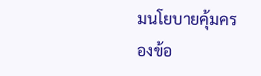มนโยบายคุ้มครองข้อ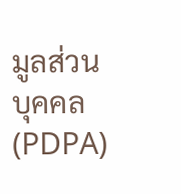มูลส่วนบุคคล (PDPA)